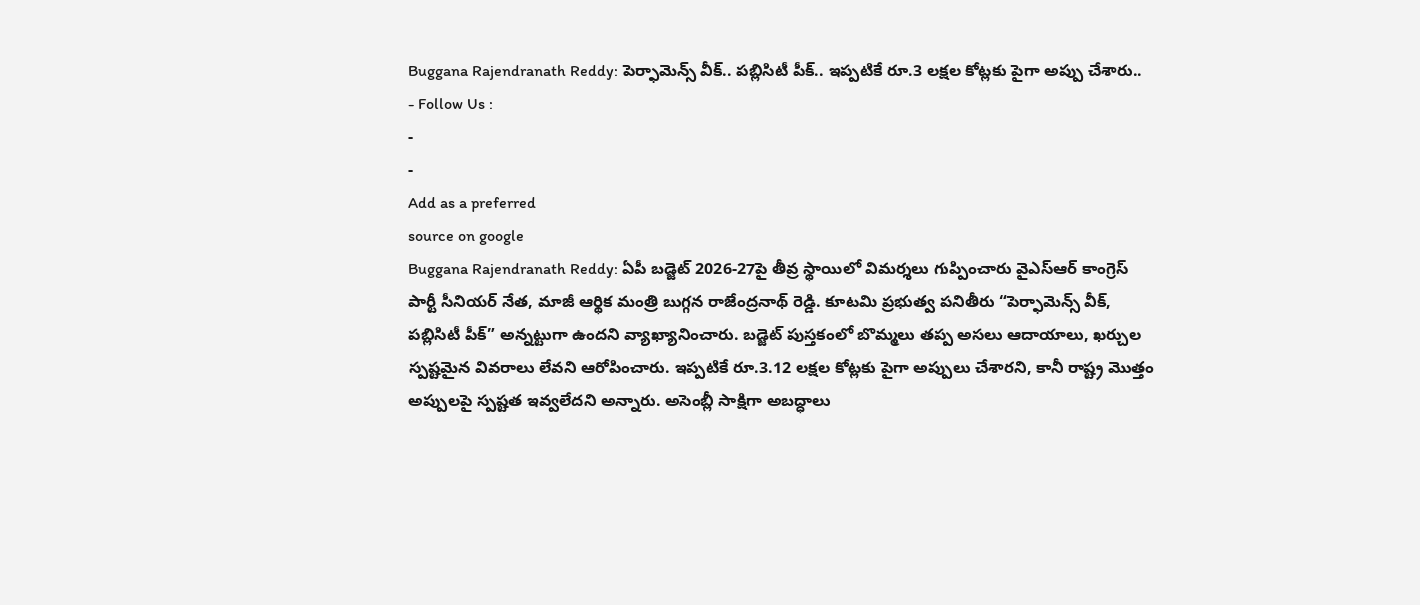Buggana Rajendranath Reddy: పెర్ఫామెన్స్ వీక్.. పబ్లిసిటీ పీక్.. ఇప్పటికే రూ.3 లక్షల కోట్లకు పైగా అప్పు చేశారు..
- Follow Us :
-
-
Add as a preferred
source on google
Buggana Rajendranath Reddy: ఏపీ బడ్జెట్ 2026-27పై తీవ్ర స్థాయిలో విమర్శలు గుప్పించారు వైఎస్ఆర్ కాంగ్రెస్ పార్టీ సీనియర్ నేత, మాజీ ఆర్థిక మంత్రి బుగ్గన రాజేంద్రనాథ్ రెడ్డి. కూటమి ప్రభుత్వ పనితీరు “పెర్ఫామెన్స్ వీక్, పబ్లిసిటీ పీక్” అన్నట్టుగా ఉందని వ్యాఖ్యానించారు. బడ్జెట్ పుస్తకంలో బొమ్మలు తప్ప అసలు ఆదాయాలు, ఖర్చుల స్పష్టమైన వివరాలు లేవని ఆరోపించారు. ఇప్పటికే రూ.3.12 లక్షల కోట్లకు పైగా అప్పులు చేశారని, కానీ రాష్ట్ర మొత్తం అప్పులపై స్పష్టత ఇవ్వలేదని అన్నారు. అసెంబ్లీ సాక్షిగా అబద్ధాలు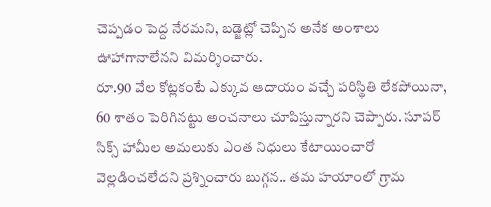చెప్పడం పెద్ద నేరమని, బడ్జెట్లో చెప్పిన అనేక అంశాలు ఊహాగానాలేనని విమర్శించారు.
రూ.90 వేల కోట్లకంటే ఎక్కువ ఆదాయం వచ్చే పరిస్థితి లేకపోయినా, 60 శాతం పెరిగినట్టు అంచనాలు చూపిస్తున్నారని చెప్పారు. సూపర్ సిక్స్ హామీల అమలుకు ఎంత నిధులు కేటాయించారో వెల్లడించలేదని ప్రశ్నించారు బుగ్గన.. తమ హయాంలో గ్రామ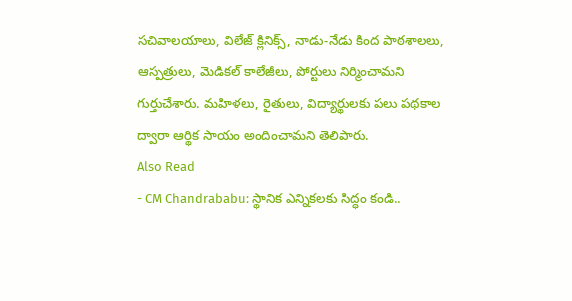సచివాలయాలు, విలేజ్ క్లినిక్స్, నాడు-నేడు కింద పాఠశాలలు, ఆస్పత్రులు, మెడికల్ కాలేజీలు, పోర్టులు నిర్మించామని గుర్తుచేశారు. మహిళలు, రైతులు, విద్యార్థులకు పలు పథకాల ద్వారా ఆర్థిక సాయం అందించామని తెలిపారు.
Also Read
- CM Chandrababu: స్థానిక ఎన్నికలకు సిద్ధం కండి..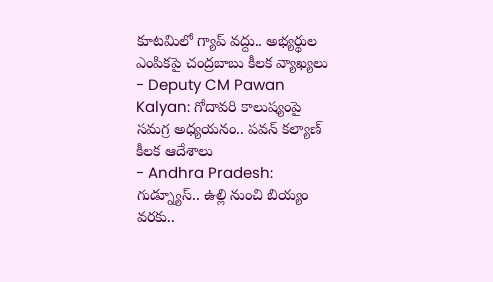కూటమిలో గ్యాప్ వద్దు.. అభ్యర్థుల ఎంపికపై చంద్రబాబు కీలక వ్యాఖ్యలు
- Deputy CM Pawan Kalyan: గోదావరి కాలుష్యంపై సమగ్ర అధ్యయనం.. పవన్ కల్యాణ్ కీలక ఆదేశాలు
- Andhra Pradesh: గుడ్న్యూస్.. ఉల్లి నుంచి బియ్యం వరకు..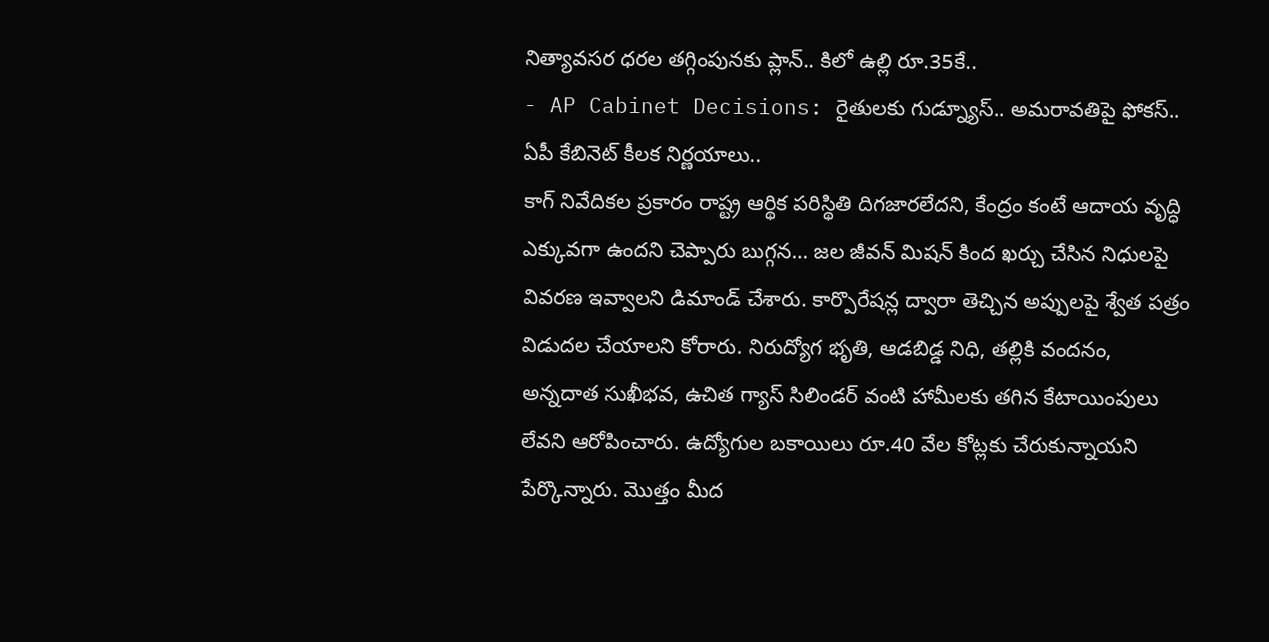నిత్యావసర ధరల తగ్గింపునకు ప్లాన్.. కిలో ఉల్లి రూ.35కే..
- AP Cabinet Decisions: రైతులకు గుడ్న్యూస్.. అమరావతిపై ఫోకస్.. ఏపీ కేబినెట్ కీలక నిర్ణయాలు..
కాగ్ నివేదికల ప్రకారం రాష్ట్ర ఆర్థిక పరిస్థితి దిగజారలేదని, కేంద్రం కంటే ఆదాయ వృద్ధి ఎక్కువగా ఉందని చెప్పారు బుగ్గన… జల జీవన్ మిషన్ కింద ఖర్చు చేసిన నిధులపై వివరణ ఇవ్వాలని డిమాండ్ చేశారు. కార్పొరేషన్ల ద్వారా తెచ్చిన అప్పులపై శ్వేత పత్రం విడుదల చేయాలని కోరారు. నిరుద్యోగ భృతి, ఆడబిడ్డ నిధి, తల్లికి వందనం, అన్నదాత సుఖీభవ, ఉచిత గ్యాస్ సిలిండర్ వంటి హామీలకు తగిన కేటాయింపులు లేవని ఆరోపించారు. ఉద్యోగుల బకాయిలు రూ.40 వేల కోట్లకు చేరుకున్నాయని పేర్కొన్నారు. మొత్తం మీద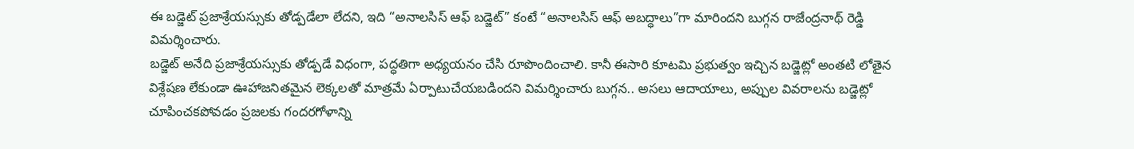ఈ బడ్జెట్ ప్రజాశ్రేయస్సుకు తోడ్పడేలా లేదని, ఇది “అనాలసిస్ ఆఫ్ బడ్జెట్” కంటే “అనాలసిస్ ఆఫ్ అబద్ధాలు”గా మారిందని బుగ్గన రాజేంద్రనాథ్ రెడ్డి విమర్శించారు.
బడ్జెట్ అనేది ప్రజాశ్రేయస్సుకు తోడ్పడే విధంగా, పద్ధతిగా అధ్యయనం చేసి రూపొందించాలి. కానీ ఈసారి కూటమి ప్రభుత్వం ఇచ్చిన బడ్జెట్లో అంతటి లోతైన విశ్లేషణ లేకుండా ఊహాజనితమైన లెక్కలతో మాత్రమే ఏర్పాటుచేయబడిందని విమర్శించారు బుగ్గన.. అసలు ఆదాయాలు, అప్పుల వివరాలను బడ్జెట్లో చూపించకపోవడం ప్రజలకు గందరగోళాన్ని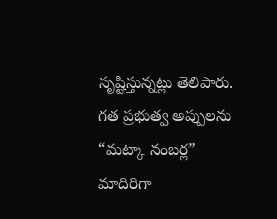సృష్టిస్తున్నట్లు తెలిపారు. గత ప్రభుత్వ అప్పులను “మట్కా నంబర్ల” మాదిరిగా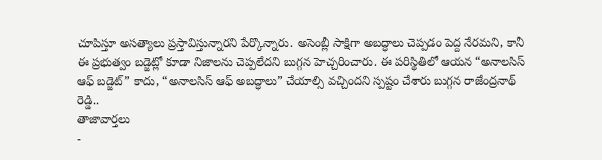చూపిస్తూ అసత్యాలు ప్రస్తావిస్తున్నారని పేర్కొన్నారు. అసెంబ్లీ సాక్షిగా అబద్ధాలు చెప్పడం పెద్ద నేరమని, కానీ ఈ ప్రభుత్వం బడ్జెట్లో కూడా నిజాలను చెప్పలేదని బుగ్గన హెచ్చరించారు. ఈ పరిస్థితిలో ఆయన “అనాలసిస్ ఆఫ్ బడ్జెట్” కాదు, “అనాలసిస్ ఆఫ్ అబద్ధాలు” చేయాల్సి వచ్చిందని స్పష్టం చేశారు బుగ్గన రాజేంద్రనాథ్ రెడ్డి..
తాజావార్తలు
-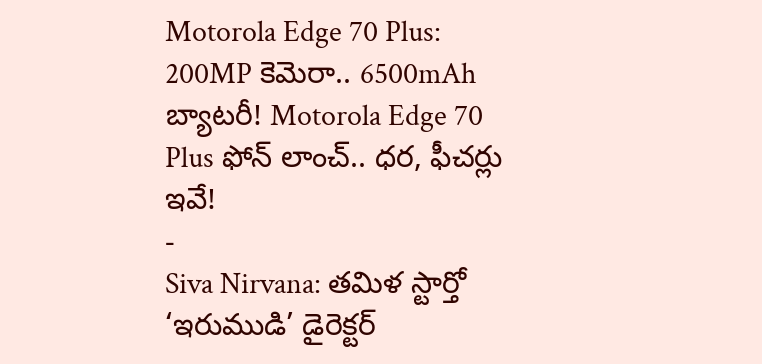Motorola Edge 70 Plus: 200MP కెమెరా.. 6500mAh బ్యాటరీ! Motorola Edge 70 Plus ఫోన్ లాంచ్.. ధర, ఫీచర్లు ఇవే!
-
Siva Nirvana: తమిళ స్టార్తో ‘ఇరుముడి’ డైరెక్టర్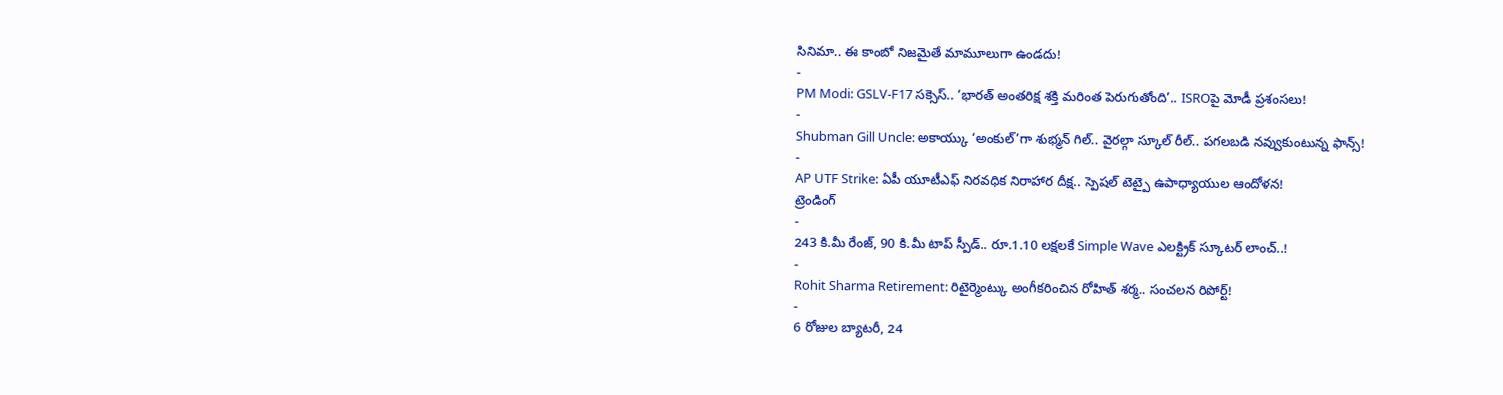సినిమా.. ఈ కాంబో నిజమైతే మామూలుగా ఉండదు!
-
PM Modi: GSLV-F17 సక్సెస్.. ‘భారత్ అంతరిక్ష శక్తి మరింత పెరుగుతోంది’.. ISROపై మోడీ ప్రశంసలు!
-
Shubman Gill Uncle: అకాయ్కు ‘అంకుల్’గా శుభ్మన్ గిల్.. వైరల్గా స్కూల్ రీల్.. పగలబడి నవ్వుకుంటున్న ఫాన్స్!
-
AP UTF Strike: ఏపీ యూటీఎఫ్ నిరవధిక నిరాహార దీక్ష.. స్పెషల్ టెట్పై ఉపాధ్యాయుల ఆందోళన!
ట్రెండింగ్
-
243 కి.మీ రేంజ్, 90 కి.మీ టాప్ స్పీడ్.. రూ.1.10 లక్షలకే Simple Wave ఎలక్ట్రిక్ స్కూటర్ లాంచ్..!
-
Rohit Sharma Retirement: రిటైర్మెంట్కు అంగీకరించిన రోహిత్ శర్మ.. సంచలన రిపోర్ట్!
-
6 రోజుల బ్యాటరీ, 24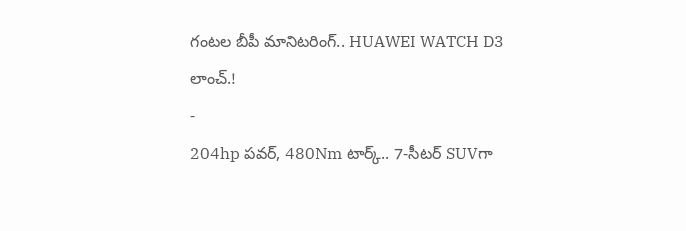గంటల బీపీ మానిటరింగ్.. HUAWEI WATCH D3 లాంచ్.!
-
204hp పవర్, 480Nm టార్క్.. 7-సీటర్ SUVగా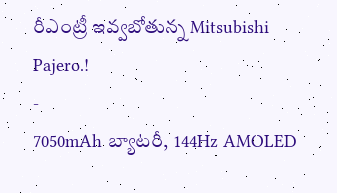రీఎంట్రీ ఇవ్వబోతున్న Mitsubishi Pajero.!
-
7050mAh బ్యాటరీ, 144Hz AMOLED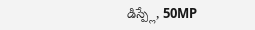డిస్ప్లే, 50MP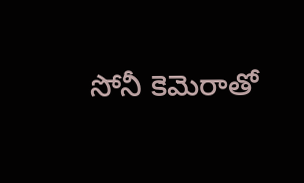సోనీ కెమెరాతో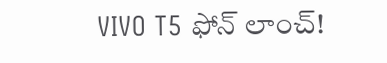VIVO T5 ఫోన్ లాంచ్!